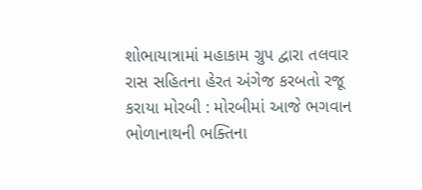શોભાયાત્રામાં મહાકામ ગ્રુપ દ્વારા તલવાર રાસ સહિતના હેરત અંગેજ કરબતો રજૂ કરાયા મોરબી : મોરબીમાં આજે ભગવાન ભોળાનાથની ભક્તિના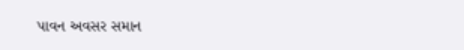પાવન અવસર સમાન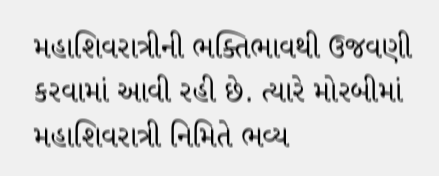મહાશિવરાત્રીની ભક્તિભાવથી ઉજવણી કરવામાં આવી રહી છે. ત્યારે મોરબીમાં મહાશિવરાત્રી નિમિતે ભવ્ય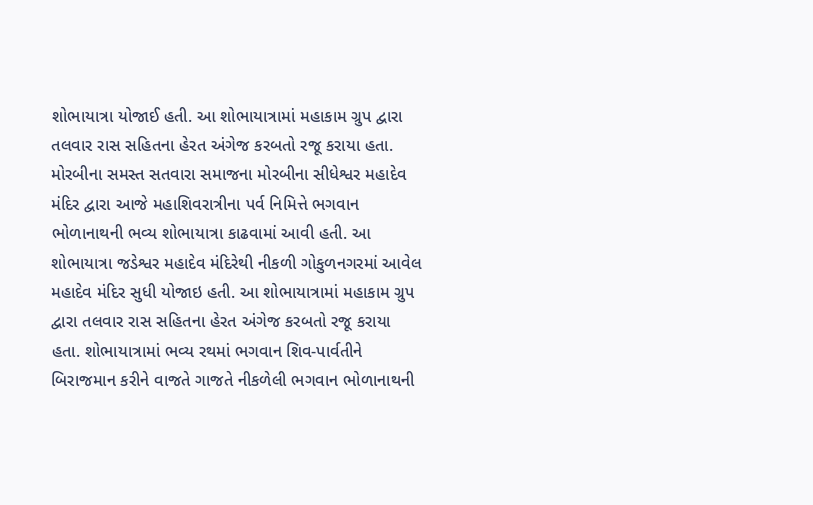શોભાયાત્રા યોજાઈ હતી. આ શોભાયાત્રામાં મહાકામ ગ્રુપ દ્વારા તલવાર રાસ સહિતના હેરત અંગેજ કરબતો રજૂ કરાયા હતા. મોરબીના સમસ્ત સતવારા સમાજના મોરબીના સીધેશ્વર મહાદેવ મંદિર દ્વારા આજે મહાશિવરાત્રીના પર્વ નિમિત્તે ભગવાન ભોળાનાથની ભવ્ય શોભાયાત્રા કાઢવામાં આવી હતી. આ શોભાયાત્રા જડેશ્વર મહાદેવ મંદિરેથી નીકળી ગોકુળનગરમાં આવેલ મહાદેવ મંદિર સુધી યોજાઇ હતી. આ શોભાયાત્રામાં મહાકામ ગ્રુપ દ્વારા તલવાર રાસ સહિતના હેરત અંગેજ કરબતો રજૂ કરાયા હતા. શોભાયાત્રામાં ભવ્ય રથમાં ભગવાન શિવ-પાર્વતીને બિરાજમાન કરીને વાજતે ગાજતે નીકળેલી ભગવાન ભોળાનાથની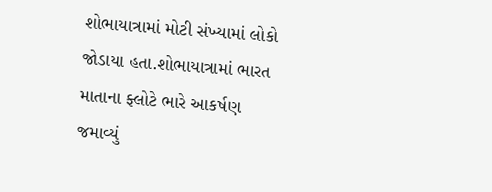શોભાયાત્રામાં મોટી સંખ્યામાં લોકો જોડાયા હતા.શોભાયાત્રામાં ભારત માતાના ફ્લોટે ભારે આકર્ષણ જમાવ્યું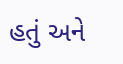હતું અને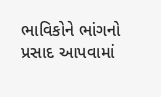ભાવિકોને ભાંગનો પ્રસાદ આપવામાં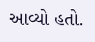આવ્યો હતો.